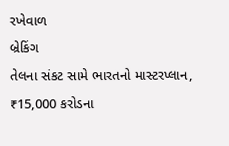રખેવાળ
બ્રેકિંગ
તેલના સંકટ સામે ભારતનો માસ્ટરપ્લાન, ₹15,000 કરોડના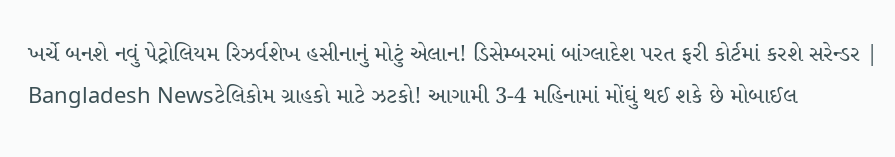ખર્ચે બનશે નવું પેટ્રોલિયમ રિઝર્વશેખ હસીનાનું મોટું એલાન! ડિસેમ્બરમાં બાંગ્લાદેશ પરત ફરી કોર્ટમાં કરશે સરેન્ડર | Bangladesh Newsટેલિકોમ ગ્રાહકો માટે ઝટકો! આગામી 3-4 મહિનામાં મોંઘું થઈ શકે છે મોબાઈલ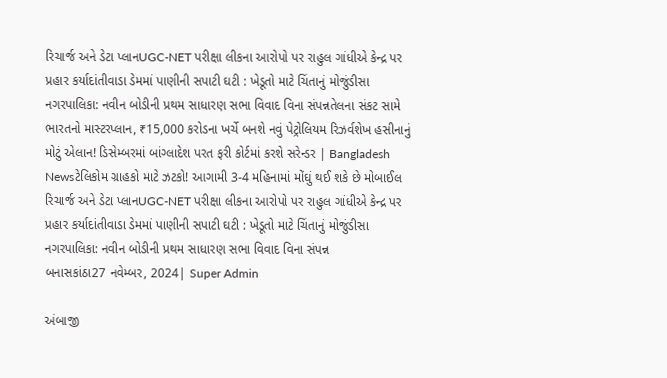રિચાર્જ અને ડેટા પ્લાનUGC-NET પરીક્ષા લીકના આરોપો પર રાહુલ ગાંધીએ કેન્દ્ર પર પ્રહાર કર્યાદાંતીવાડા ડેમમાં પાણીની સપાટી ઘટી : ખેડૂતો માટે ચિંતાનું મોજુંડીસા નગરપાલિકા: નવીન બોડીની પ્રથમ સાધારણ સભા વિવાદ વિના સંપન્નતેલના સંકટ સામે ભારતનો માસ્ટરપ્લાન, ₹15,000 કરોડના ખર્ચે બનશે નવું પેટ્રોલિયમ રિઝર્વશેખ હસીનાનું મોટું એલાન! ડિસેમ્બરમાં બાંગ્લાદેશ પરત ફરી કોર્ટમાં કરશે સરેન્ડર | Bangladesh Newsટેલિકોમ ગ્રાહકો માટે ઝટકો! આગામી 3-4 મહિનામાં મોંઘું થઈ શકે છે મોબાઈલ રિચાર્જ અને ડેટા પ્લાનUGC-NET પરીક્ષા લીકના આરોપો પર રાહુલ ગાંધીએ કેન્દ્ર પર પ્રહાર કર્યાદાંતીવાડા ડેમમાં પાણીની સપાટી ઘટી : ખેડૂતો માટે ચિંતાનું મોજુંડીસા નગરપાલિકા: નવીન બોડીની પ્રથમ સાધારણ સભા વિવાદ વિના સંપન્ન
બનાસકાંઠા27 નવેમ્બર, 2024| Super Admin

અંબાજી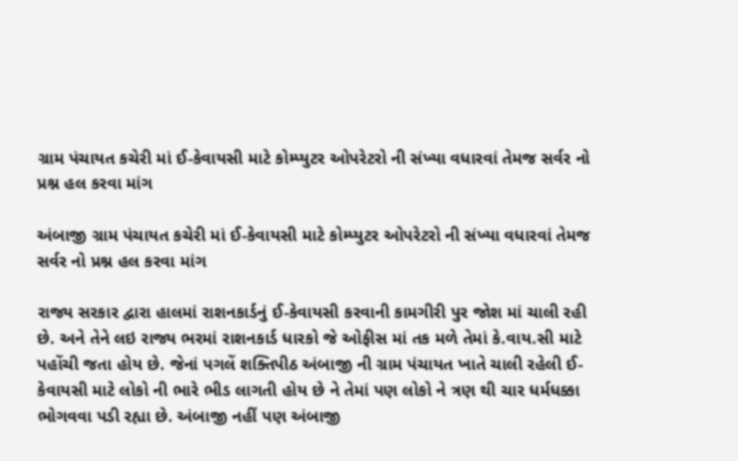ગ્રામ પંચાયત કચેરી માં ઈ-કેવાયસી માટે કોમ્પ્યુટર ઓપરેટરો ની સંખ્યા વધારવાં તેમજ સર્વર નો પ્રશ્ન હલ કરવા માંગ

અંબાજી ગ્રામ પંચાયત કચેરી માં ઈ-કેવાયસી માટે કોમ્પ્યુટર ઓપરેટરો ની સંખ્યા વધારવાં તેમજ સર્વર નો પ્રશ્ન હલ કરવા માંગ

રાજ્ય સરકાર દ્વારા હાલમાં રાશનકાર્ડનું ઈ-કેવાયસી કરવાની કામગીરી પુર જોશ માં ચાલી રહી છે. અને તેને લઇ રાજ્ય ભરમાં રાશનકાર્ડ ધારકો જે ઓફીસ માં તક મળે તેમાં કે.વાય.સી માટે પહોંચી જતા હોય છે. જેનાં પગલેં શક્તિપીઠ અંબાજી ની ગ્રામ પંચાયત ખાતે ચાલી રહેલી ઈ-કેવાયસી માટે લોકો ની ભારે ભીડ લાગતી હોય છે ને તેમાં પણ લોકો ને ત્રણ થી ચાર ધર્મધક્કા ભોગવવા પડી રહ્યા છે. અંબાજી નહીં પણ અંબાજી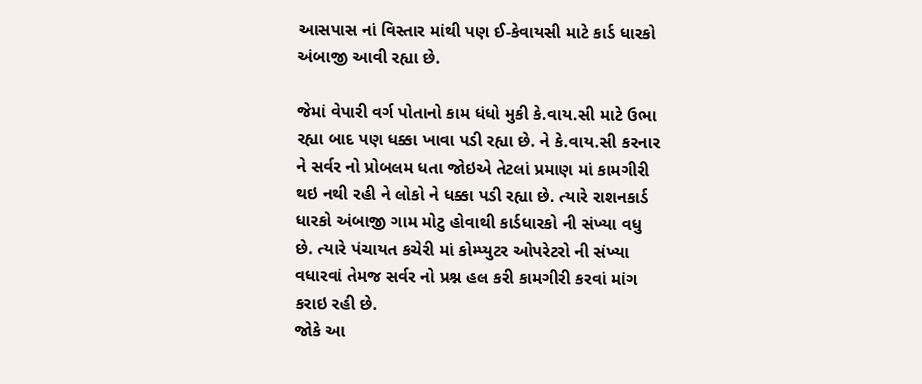આસપાસ નાં વિસ્તાર માંથી પણ ઈ-કેવાયસી માટે કાર્ડ ધારકો અંબાજી આવી રહ્યા છે.

જેમાં વેપારી વર્ગ પોતાનો કામ ધંધો મુકી કે.વાય.સી માટે ઉભા રહ્યા બાદ પણ ધક્કા ખાવા પડી રહ્યા છે. ને કે.વાય.સી કરનાર ને સર્વર નો પ્રોબલમ ધતા જોઇએ તેટલાં પ્રમાણ માં કામગીરી થઇ નથી રહી ને લોકો ને ધક્કા પડી રહ્યા છે. ત્યારે રાશનકાર્ડ ધારકો અંબાજી ગામ મોટુ હોવાથી કાર્ડધારકો ની સંખ્યા વધુ છે. ત્યારે પંચાયત કચેરી માં કોમ્પ્યુટર ઓપરેટરો ની સંખ્યા વધારવાં તેમજ સર્વર નો પ્રશ્ન હલ કરી કામગીરી કરવાં માંગ કરાઇ રહી છે.
જોકે આ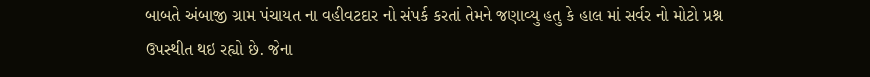બાબતે અંબાજી ગ્રામ પંચાયત ના વહીવટદાર નો સંપર્ક કરતાં તેમને જણાવ્યુ હતુ કે હાલ માં સર્વર નો મોટો પ્રશ્ન ઉપસ્થીત થઇ રહ્યો છે. જેના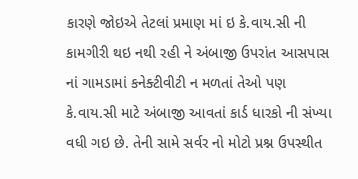કારણે જોઇએ તેટલાં પ્રમાણ માં ઇ કે.વાય.સી ની કામગીરી થઇ નથી રહી ને અંબાજી ઉપરાંત આસપાસ નાં ગામડામાં કનેક્ટીવીટી ન મળતાં તેઓ પણ કે.વાય.સી માટે અંબાજી આવતાં કાર્ડ ધારકો ની સંખ્યા વધી ગઇ છે. તેની સામે સર્વર નો મોટો પ્રશ્ન ઉપસ્થીત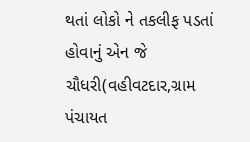થતાં લોકો ને તકલીફ પડતાં હોવાનું એન જે ચૌધરી(વહીવટદાર,ગ્રામ પંચાયત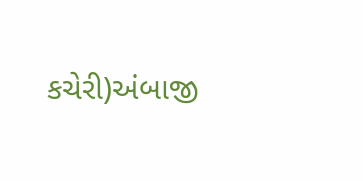કચેરી)અંબાજી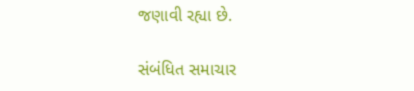જણાવી રહ્યા છે.

સંબંધિત સમાચાર